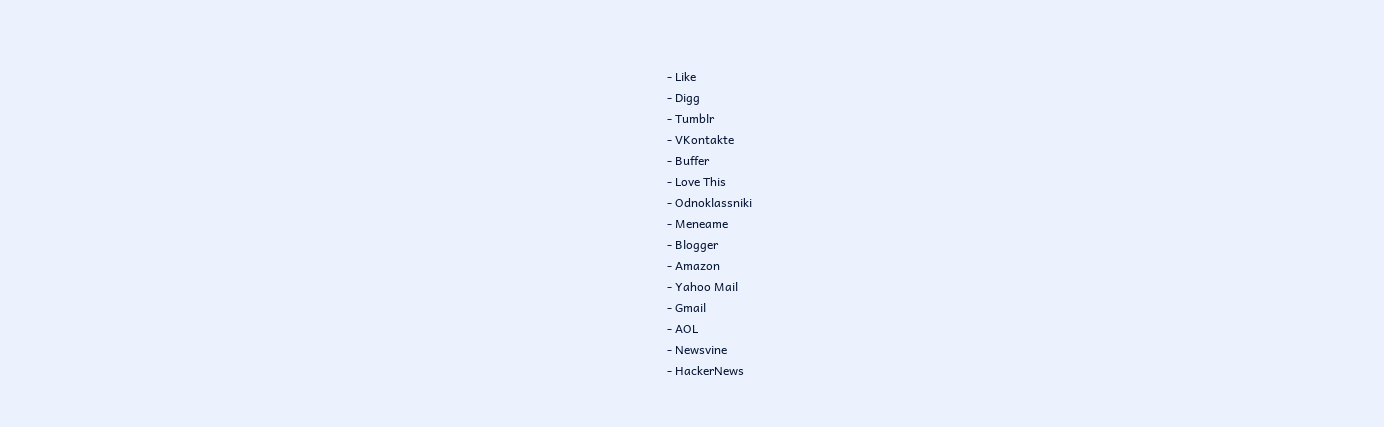- Like
- Digg
- Tumblr
- VKontakte
- Buffer
- Love This
- Odnoklassniki
- Meneame
- Blogger
- Amazon
- Yahoo Mail
- Gmail
- AOL
- Newsvine
- HackerNews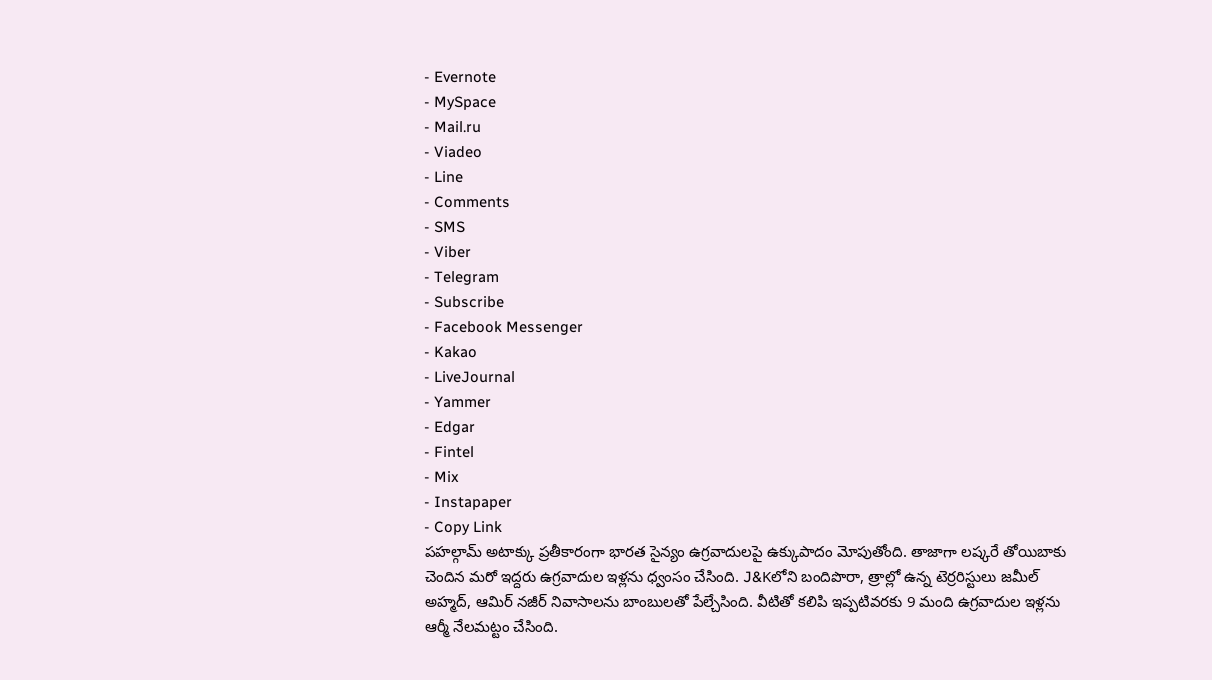- Evernote
- MySpace
- Mail.ru
- Viadeo
- Line
- Comments
- SMS
- Viber
- Telegram
- Subscribe
- Facebook Messenger
- Kakao
- LiveJournal
- Yammer
- Edgar
- Fintel
- Mix
- Instapaper
- Copy Link
పహల్గామ్ అటాక్కు ప్రతీకారంగా భారత సైన్యం ఉగ్రవాదులపై ఉక్కుపాదం మోపుతోంది. తాజాగా లష్కరే తోయిబాకు చెందిన మరో ఇద్దరు ఉగ్రవాదుల ఇళ్లను ధ్వంసం చేసింది. J&Kలోని బందిపొరా, త్రాల్లో ఉన్న టెర్రరిస్టులు జమీల్ అహ్మద్, ఆమిర్ నజీర్ నివాసాలను బాంబులతో పేల్చేసింది. వీటితో కలిపి ఇప్పటివరకు 9 మంది ఉగ్రవాదుల ఇళ్లను ఆర్మీ నేలమట్టం చేసింది.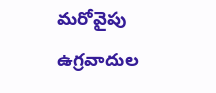మరోవైపు ఉగ్రవాదుల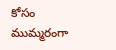కోసం ముమ్మరంగా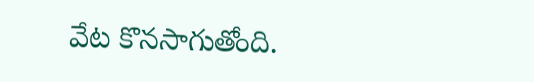వేట కొనసాగుతోంది.